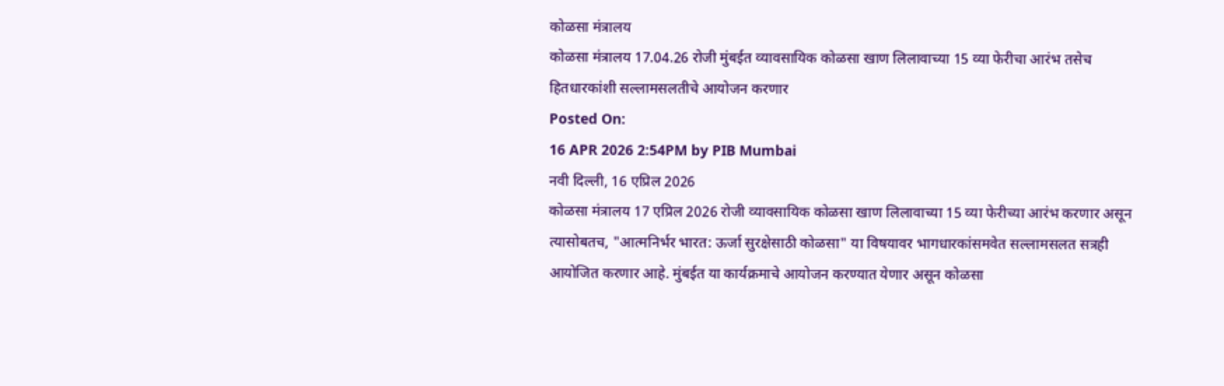कोळसा मंत्रालय
कोळसा मंत्रालय 17.04.26 रोजी मुंबईत व्यावसायिक कोळसा खाण लिलावाच्या 15 व्या फेरीचा आरंभ तसेच हितधारकांशी सल्लामसलतीचे आयोजन करणार
Posted On:
16 APR 2026 2:54PM by PIB Mumbai
नवी दिल्ली, 16 एप्रिल 2026
कोळसा मंत्रालय 17 एप्रिल 2026 रोजी व्यावसायिक कोळसा खाण लिलावाच्या 15 व्या फेरीच्या आरंभ करणार असून त्यासोबतच, "आत्मनिर्भर भारत: ऊर्जा सुरक्षेसाठी कोळसा" या विषयावर भागधारकांसमवेत सल्लामसलत सत्रही आयोजित करणार आहे. मुंबईत या कार्यक्रमाचे आयोजन करण्यात येणार असून कोळसा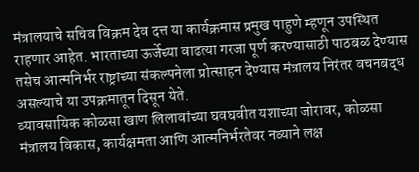मंत्रालयाचे सचिव विक्रम देव दत्त या कार्यक्रमास प्रमुख पाहुणे म्हणून उपस्थित राहणार आहेत. भारताच्या ऊर्जेच्या वाढत्या गरजा पूर्ण करण्यासाठी पाठबळ देण्यास तसेच आत्मनिर्भर राष्ट्राच्या संकल्पनेला प्रोत्साहन देण्यास मंत्रालय निरंतर वचनबद्ध असल्याचे या उपक्रमातून दिसून येते.
व्यावसायिक कोळसा खाण लिलावांच्या घवघवीत यशाच्या जोरावर, कोळसा मंत्रालय विकास, कार्यक्षमता आणि आत्मनिर्भरतेवर नव्याने लक्ष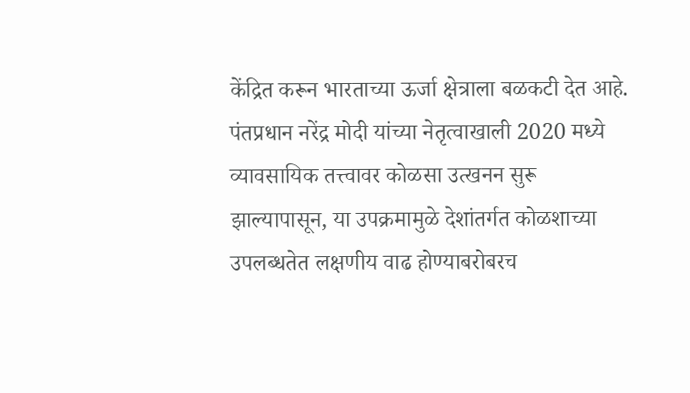केंद्रित करून भारताच्या ऊर्जा क्षेत्राला बळकटी देत आहे. पंतप्रधान नरेंद्र मोदी यांच्या नेतृत्वाखाली 2020 मध्ये व्यावसायिक तत्त्वावर कोळसा उत्खनन सुरू झाल्यापासून, या उपक्रमामुळे देशांतर्गत कोळशाच्या उपलब्धतेत लक्षणीय वाढ होण्याबरोबरच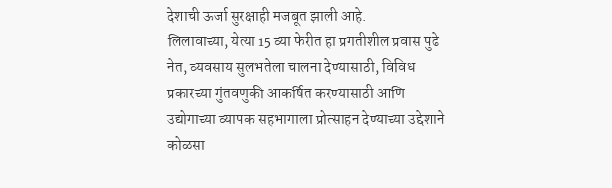देशाची ऊर्जा सुरक्षाही मजबूत झाली आहे.
लिलावाच्या, येत्या 15 व्या फेरीत हा प्रगतीशील प्रवास पुढे नेत, व्यवसाय सुलभतेला चालना देण्यासाठी, विविध प्रकारच्या गुंतवणुकी आकर्षित करण्यासाठी आणि उद्योगाच्या व्यापक सहभागाला प्रोत्साहन देण्याच्या उद्देशाने कोळसा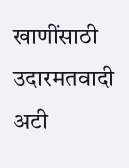खाणींसाठी उदारमतवादी अटी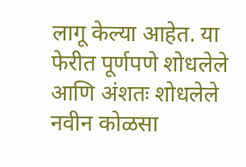लागू केल्या आहेत. या फेरीत पूर्णपणे शोधलेले आणि अंशतः शोधलेले नवीन कोळसा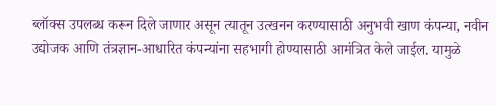ब्लॉक्स उपलब्ध करून दिले जाणार असून त्यातून उत्खनन करण्यासाठी अनुभवी खाण कंपन्या, नवीन उद्योजक आणि तंत्रज्ञान-आधारित कंपन्यांना सहभागी होण्यासाठी आमंत्रित केले जाईल. यामुळे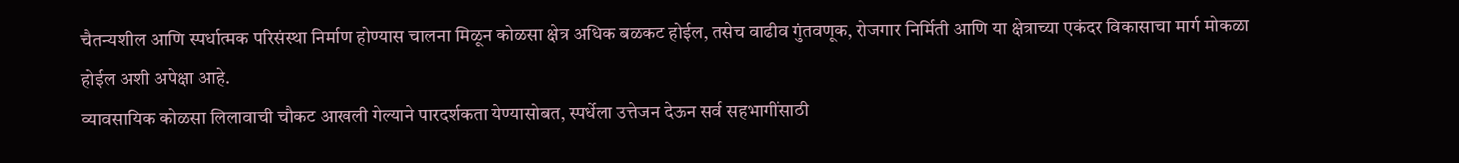चैतन्यशील आणि स्पर्धात्मक परिसंस्था निर्माण होण्यास चालना मिळून कोळसा क्षेत्र अधिक बळकट होईल, तसेच वाढीव गुंतवणूक, रोजगार निर्मिती आणि या क्षेत्राच्या एकंदर विकासाचा मार्ग मोकळा होईल अशी अपेक्षा आहे.
व्यावसायिक कोळसा लिलावाची चौकट आखली गेल्याने पारदर्शकता येण्यासोबत, स्पर्धेला उत्तेजन देऊन सर्व सहभागींसाठी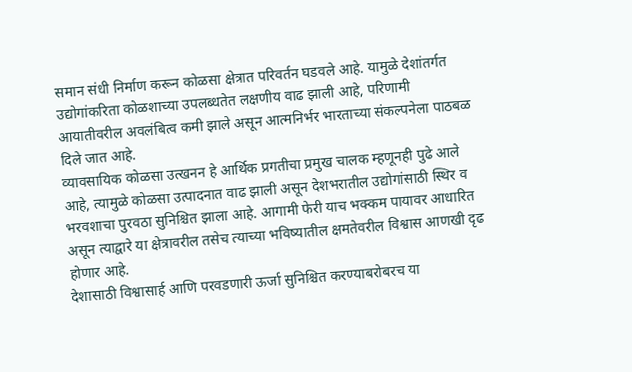समान संधी निर्माण करून कोळसा क्षेत्रात परिवर्तन घडवले आहे. यामुळे देशांतर्गत उद्योगांकरिता कोळशाच्या उपलब्धतेत लक्षणीय वाढ झाली आहे, परिणामी आयातीवरील अवलंबित्व कमी झाले असून आत्मनिर्भर भारताच्या संकल्पनेला पाठबळ दिले जात आहे.
व्यावसायिक कोळसा उत्खनन हे आर्थिक प्रगतीचा प्रमुख चालक म्हणूनही पुढे आले आहे, त्यामुळे कोळसा उत्पादनात वाढ झाली असून देशभरातील उद्योगांसाठी स्थिर व भरवशाचा पुरवठा सुनिश्चित झाला आहे. आगामी फेरी याच भक्कम पायावर आधारित असून त्याद्वारे या क्षेत्रावरील तसेच त्याच्या भविष्यातील क्षमतेवरील विश्वास आणखी दृढ होणार आहे.
देशासाठी विश्वासार्ह आणि परवडणारी ऊर्जा सुनिश्चित करण्याबरोबरच या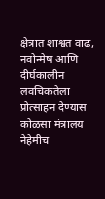क्षेत्रात शाश्वत वाढ, नवोन्मेष आणि दीर्घकालीन लवचिकतेला प्रोत्साहन देण्यास कोळसा मंत्रालय नेहेमीच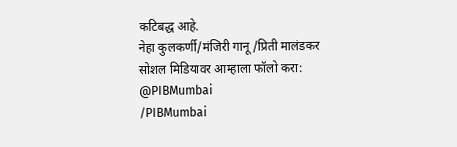कटिबद्ध आहे.
नेहा कुलकर्णी/मंजिरी गानू/प्रिती मालंडकर
सोशल मिडियावर आम्हाला फॉलो करा:
@PIBMumbai
/PIBMumbai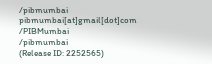/pibmumbai
pibmumbai[at]gmail[dot]com
/PIBMumbai
/pibmumbai
(Release ID: 2252565)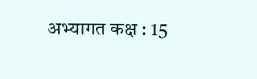अभ्यागत कक्ष : 15